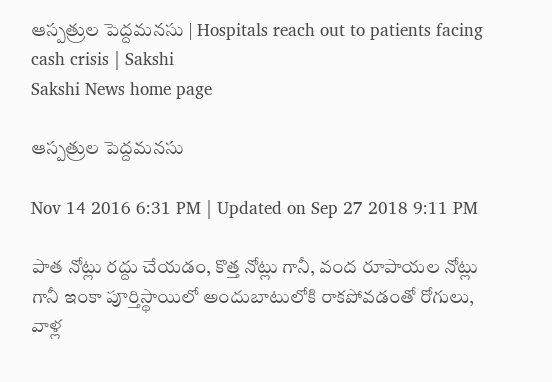ఆస్పత్రుల పెద్దమనసు | Hospitals reach out to patients facing cash crisis | Sakshi
Sakshi News home page

ఆస్పత్రుల పెద్దమనసు

Nov 14 2016 6:31 PM | Updated on Sep 27 2018 9:11 PM

పాత నోట్లు రద్దు చేయడం, కొత్త నోట్లు గానీ, వంద రూపాయల నోట్లు గానీ ఇంకా పూర్తిస్థాయిలో అందుబాటులోకి రాకపోవడంతో రోగులు, వాళ్ల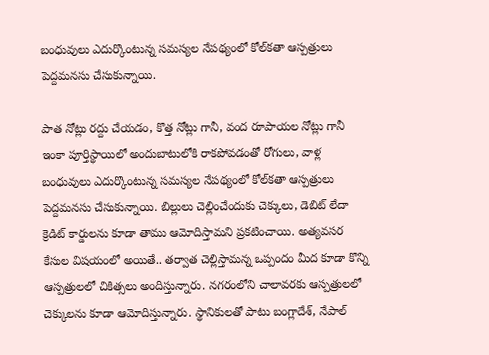బంధువులు ఎదుర్కొంటున్న సమస్యల నేపథ్యంలో కోల్‌కతా ఆస్పత్రులు పెద్దమనసు చేసుకున్నాయి.

పాత నోట్లు రద్దు చేయడం, కొత్త నోట్లు గానీ, వంద రూపాయల నోట్లు గానీ ఇంకా పూర్తిస్థాయిలో అందుబాటులోకి రాకపోవడంతో రోగులు, వాళ్ల బంధువులు ఎదుర్కొంటున్న సమస్యల నేపథ్యంలో కోల్‌కతా ఆస్పత్రులు పెద్దమనసు చేసుకున్నాయి. బిల్లులు చెల్లించేందుకు చెక్కులు, డెబిట్ లేదా క్రెడిట్ కార్డులను కూడా తాము ఆమోదిస్తామని ప్రకటించాయి. అత్యవసర కేసుల విషయంలో అయితే.. తర్వాత చెల్లిస్తామన్న ఒప్పందం మీద కూడా కొన్ని ఆస్పత్రులలో చికిత్సలు అందిస్తున్నారు. నగరంలోని చాలావరకు ఆస్పత్రులలో చెక్కులను కూడా ఆమోదిస్తున్నారు. స్థానికులతో పాటు బంగ్లాదేశ్, నేపాల్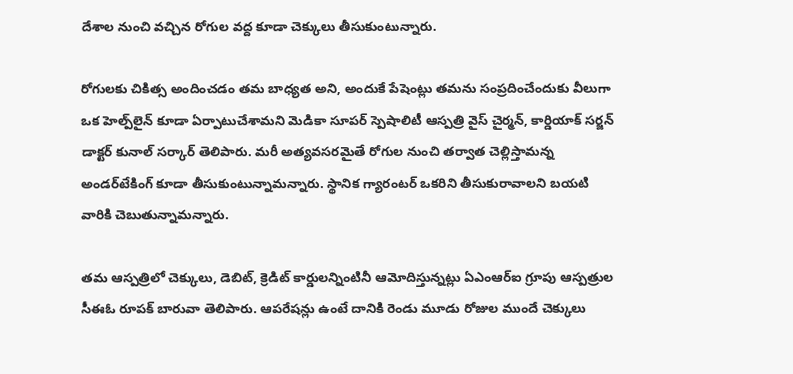దేశాల నుంచి వచ్చిన రోగుల వద్ద కూడా చెక్కులు తీసుకుంటున్నారు.

రోగులకు చికిత్స అందించడం తమ బాధ్యత అని, అందుకే పేషెంట్లు తమను సంప్రదించేందుకు వీలుగా ఒక హెల్ప్‌లైన్ కూడా ఏర్పాటుచేశామని మెడికా సూపర్ స్పెషాలిటీ ఆస్పత్రి వైస్ చైర్మన్, కార్డియాక్ సర్జన్ డాక్టర్ కునాల్ సర్కార్ తెలిపారు. మరీ అత్యవసరమైతే రోగుల నుంచి తర్వాత చెల్లిస్తామన్న అండర్‌టేకింగ్ కూడా తీసుకుంటున్నామన్నారు. స్థానిక గ్యారంటర్ ఒకరిని తీసుకురావాలని బయటి వారికి చెబుతున్నామన్నారు.

తమ ఆస్పత్రిలో చెక్కులు, డెబిట్, క్రెడిట్ కార్డులన్నింటినీ ఆమోదిస్తున్నట్లు ఏఎంఆర్ఐ గ్రూపు ఆస్పత్రుల సీఈఓ రూపక్ బారువా తెలిపారు. ఆపరేషన్లు ఉంటే దానికి రెండు మూడు రోజుల ముందే చెక్కులు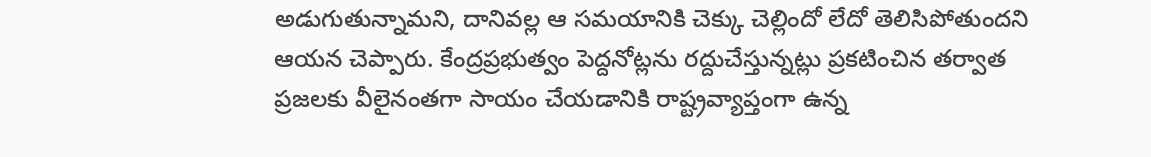అడుగుతున్నామని, దానివల్ల ఆ సమయానికి చెక్కు చెల్లిందో లేదో తెలిసిపోతుందని ఆయన చెప్పారు. కేంద్రప్రభుత్వం పెద్దనోట్లను రద్దుచేస్తున్నట్లు ప్రకటించిన తర్వాత ప్రజలకు వీలైనంతగా సాయం చేయడానికి రాష్ట్రవ్యాప్తంగా ఉన్న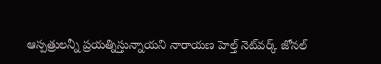ఆస్పత్రులన్నీ ప్రయత్నిస్తున్నాయని నారాయణ హెల్త్ నెట్‌వర్క్ జోనల్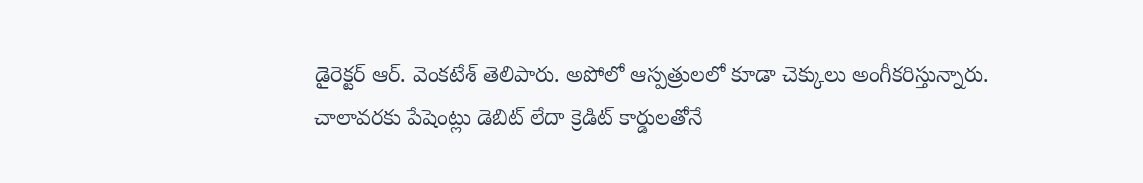డైరెక్టర్ ఆర్. వెంకటేశ్ తెలిపారు. అపోలో ఆస్పత్రులలో కూడా చెక్కులు అంగీకరిస్తున్నారు. చాలావరకు పేషెంట్లు డెబిట్ లేదా క్రెడిట్ కార్డులతోనే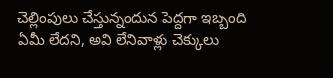చెల్లింపులు చేస్తున్నందున పెద్దగా ఇబ్బంది ఏమీ లేదని, అవి లేనివాళ్లు చెక్కులు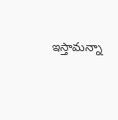ఇస్తామన్నా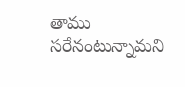తాము సరేనంటున్నామని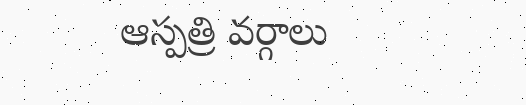ఆస్పత్రి వర్గాలు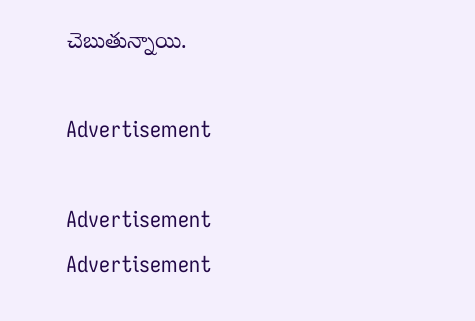చెబుతున్నాయి.

Advertisement

Advertisement
Advertisement